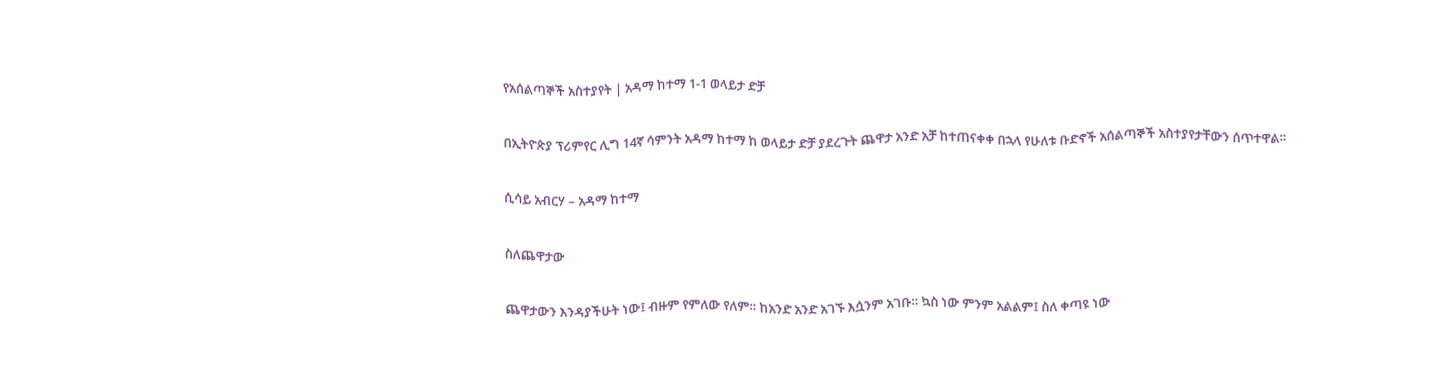የአሰልጣኞች አስተያየት | አዳማ ከተማ 1-1 ወላይታ ድቻ

በኢትዮጵያ ፕሪምየር ሊግ 14ኛ ሳምንት አዳማ ከተማ ከ ወላይታ ድቻ ያደረጉት ጨዋታ አንድ አቻ ከተጠናቀቀ በኋላ የሁለቱ ቡድኖች አሰልጣኞች አስተያየታቸውን ሰጥተዋል።

ሲሳይ አብርሃ – አዳማ ከተማ

ስለጨዋታው

ጨዋታውን እንዳያችሁት ነው፤ ብዙም የምለው የለም። ከአንድ አንድ አገኙ እሷንም አገቡ። ኳስ ነው ምንም አልልም፤ ስለ ቀጣዩ ነው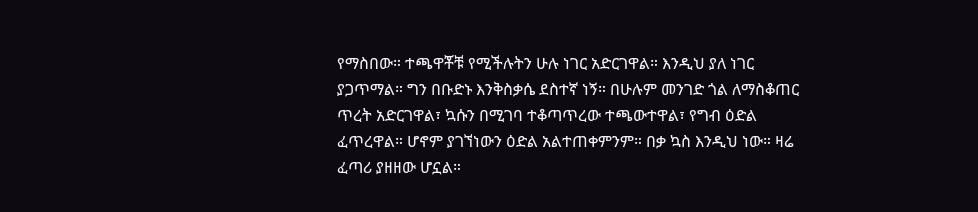የማስበው። ተጫዋቾቹ የሚችሉትን ሁሉ ነገር አድርገዋል። እንዲህ ያለ ነገር ያጋጥማል። ግን በቡድኑ እንቅስቃሴ ደስተኛ ነኝ። በሁሉም መንገድ ጎል ለማስቆጠር ጥረት አድርገዋል፣ ኳሱን በሚገባ ተቆጣጥረው ተጫውተዋል፣ የግብ ዕድል ፈጥረዋል። ሆኖም ያገኘነውን ዕድል አልተጠቀምንም። በቃ ኳስ እንዲህ ነው። ዛሬ ፈጣሪ ያዘዘው ሆኗል።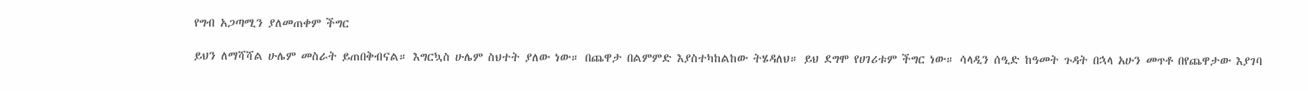የግብ አጋጣሚን ያለመጠቀም ችግር

ይህን ለማሻሻል ሁሌም መስራት ይጠበቅብናል። እግርኳስ ሁሌም ስህተት ያለው ነው። በጨዋታ በልምምድ እያስተካከልከው ትሄዳለህ። ይህ ደግሞ የሀገሪቱም ችግር ነው። ሳላዲን ሰዒድ ከዓመት ጉዳት በኋላ አሁን መጥቶ በየጨዋታው እያገባ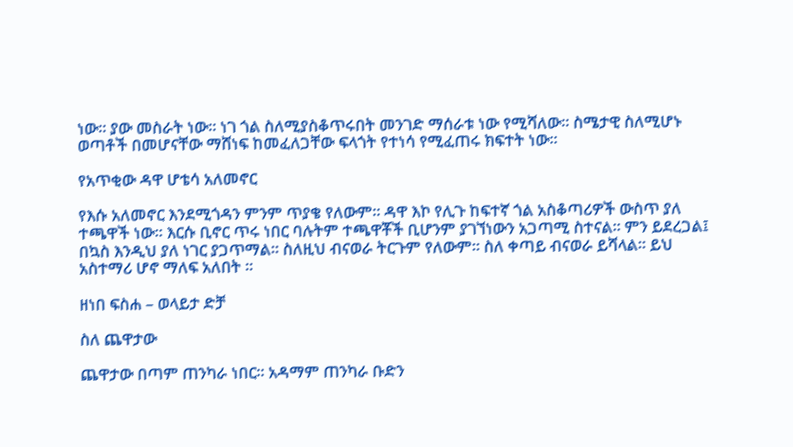ነው። ያው መስራት ነው። ነገ ጎል ስለሚያስቆጥሩበት መንገድ ማሰራቱ ነው የሚሻለው። ስሜታዊ ስለሚሆኑ ወጣቶች በመሆናቸው ማሸነፍ ከመፈለጋቸው ፍላጎት የተነሳ የሚፈጠሩ ክፍተት ነው።

የአጥቂው ዳዋ ሆቴሳ አለመኖር

የእሱ አለመኖር እንደሚጎዳን ምንም ጥያቄ የለውም። ዳዋ እኮ የሊጉ ከፍተኛ ጎል አስቆጣሪዎች ውስጥ ያለ ተጫዋች ነው። እርሱ ቢኖር ጥሩ ነበር ባሉትም ተጫዋቾች ቢሆንም ያገኘነውን አጋጣሚ ስተናል። ምን ይደረጋል፤ በኳስ እንዲህ ያለ ነገር ያጋጥማል። ስለዚህ ብናወራ ትርጉም የለውም። ስለ ቀጣይ ብናወራ ይሻላል። ይህ አስተማሪ ሆኖ ማለፍ አለበት ።

ዘነበ ፍስሐ – ወላይታ ድቻ

ስለ ጨዋታው

ጨዋታው በጣም ጠንካራ ነበር። አዳማም ጠንካራ ቡድን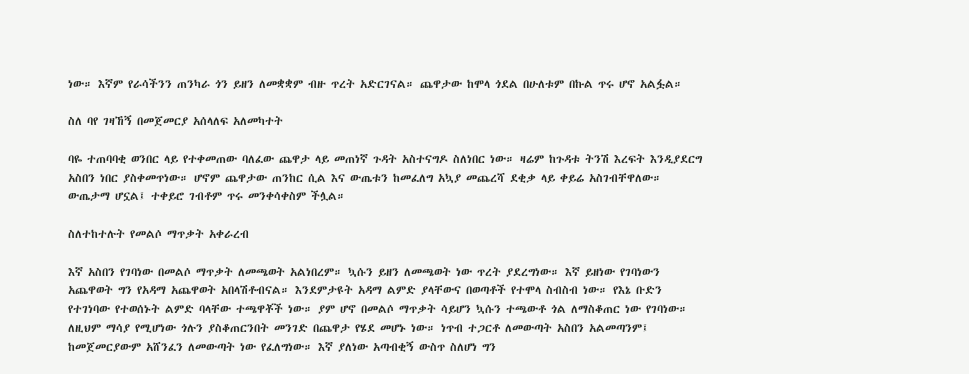ነው። እኛም የራሳችንን ጠንካራ ጎን ይዘን ለመቋቋም ብዙ ጥረት አድርገናል። ጨዋታው ከሞላ ጎደል በሁለቱም በኩል ጥሩ ሆኖ አልፏል።

ስለ ባየ ገዛኸኝ በመጀመርያ አሰላለፍ አለመካተት

ባዬ ተጠባባቂ ወንበር ላይ የተቀመጠው ባለፈው ጨዋታ ላይ መጠነኛ ጉዳት አስተናግዶ ስለነበር ነው። ዛሬም ከጉዳቱ ትንሽ እረፍት እንዲያደርግ አስበን ነበር ያስቀመጥነው። ሆኖም ጨዋታው ጠንከር ሲል እና ውጤቱን ከመፈለግ አኳያ መጨረሻ ደቂቃ ላይ ቀይሬ አስገብቸዋለው። ውጤታማ ሆኗል፤ ተቀይሮ ገብቶም ጥሩ መንቀሳቀስም ችሏል።

ስለተከተሉት የመልሶ ማጥቃት አቀራረብ

እኛ አስበን የገባነው በመልሶ ማጥቃት ለመጫወት አልነበረም። ኳሱን ይዘን ለመጫወት ነው ጥረት ያደረግነው። እኛ ይዘነው የገባነውን አጨዋወት ግን የአዳማ አጨዋወት አበላሽቶብናል። እንደምታዩት አዳማ ልምድ ያላቸውና በወጣቶች የተሞላ ስብስብ ነው። የእኔ ቡድን የተገነባው የተወሰኑት ልምድ ባላቸው ተጫዋቾች ነው። ያም ሆኖ በመልሶ ማጥቃት ሳይሆን ኳሱን ተጫውቶ ጎል ለማስቆጠር ነው የገባነው። ለዚህም ማሳያ የሚሆነው ጎሉን ያስቆጠርንበት መንገድ በጨዋታ የሄደ መሆኑ ነው። ነጥብ ተጋርቶ ለመውጣት አስበን አልመጣንም፤ ከመጀመርያውም አሸንፈን ለመውጣት ነው የፈለግነው። እኛ ያለነው አጣብቂኝ ውስጥ ስለሆነ ግን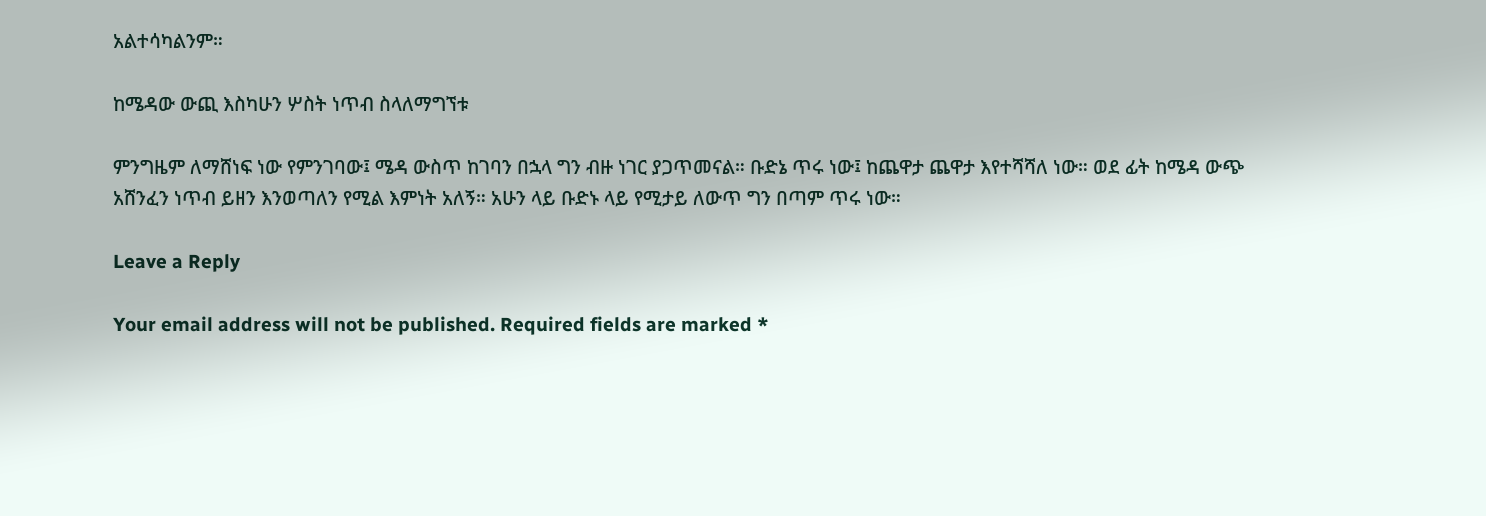አልተሳካልንም።

ከሜዳው ውጪ እስካሁን ሦስት ነጥብ ስላለማግኘቱ

ምንግዜም ለማሸነፍ ነው የምንገባው፤ ሜዳ ውስጥ ከገባን በኋላ ግን ብዙ ነገር ያጋጥመናል። ቡድኔ ጥሩ ነው፤ ከጨዋታ ጨዋታ እየተሻሻለ ነው። ወደ ፊት ከሜዳ ውጭ አሸንፈን ነጥብ ይዘን እንወጣለን የሚል እምነት አለኝ። አሁን ላይ ቡድኑ ላይ የሚታይ ለውጥ ግን በጣም ጥሩ ነው።

Leave a Reply

Your email address will not be published. Required fields are marked *